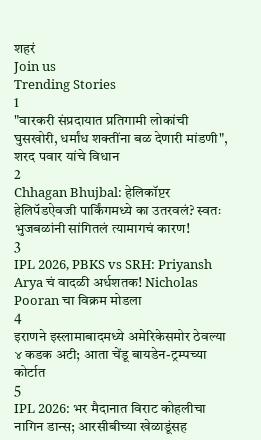शहरं
Join us
Trending Stories
1
"वारकरी संप्रदायात प्रतिगामी लोकांची घुसखोरी, धर्मांध शक्तींना बळ देणारी मांडणी", शरद पवार यांचे विधान
2
Chhagan Bhujbal: हेलिकॉप्टर हेलिपॅडऐवजी पार्किंगमध्ये का उतरवलं? स्वतः भुजबळांनी सांगितलं त्यामागचं कारण!
3
IPL 2026, PBKS vs SRH: Priyansh Arya चं वादळी अर्धशतक! Nicholas Pooran चा विक्रम मोडला
4
इराणने इस्लामाबादमध्ये अमेरिकेसमोर ठेवल्या ४ कडक अटी; आता चेंडू बायडेन-ट्रम्पच्या कोर्टात
5
IPL 2026: भर मैदानात विराट कोहलीचा नागिन डान्स; आरसीबीच्या खेळाडूंसह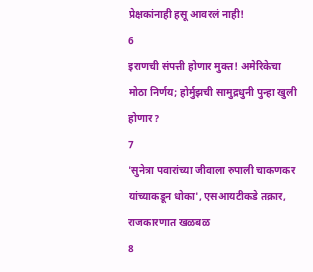प्रेक्षकांनाही हसू आवरलं नाही!
6
इराणची संपत्ती होणार मुक्त! अमेरिकेचा मोठा निर्णय; होर्मुझची सामुद्रधुनी पुन्हा खुली होणार?
7
'सुनेत्रा पवारांच्या जीवाला रुपाली चाकणकर यांच्याकडून धोका', एसआयटीकडे तक्रार, राजकारणात खळबळ
8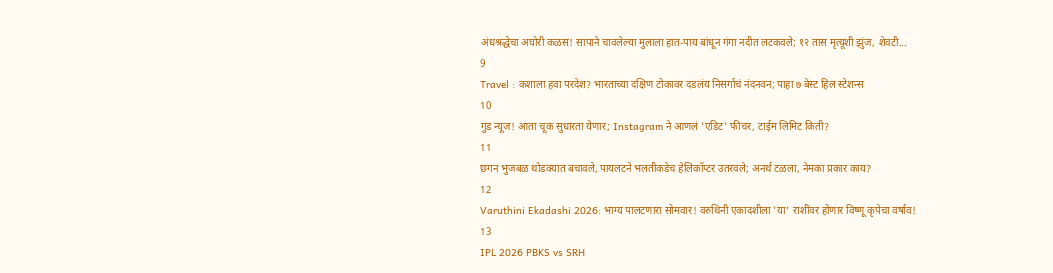अंधश्रद्धेचा अघोरी कळस! सापाने चावलेल्या मुलाला हात-पाय बांधून गंगा नदीत लटकवले; १२ तास मृत्यूशी झुंज, शेवटी...
9
Travel : कशाला हवा परदेश? भारताच्या दक्षिण टोकावर दडलंय निसर्गाचं नंदनवन; पाहा ७ बेस्ट हिल स्टेशन्स
10
गुड न्यूज! आता चूक सुधारता येणार; Instagram ने आणलं 'एडिट' फीचर, टाईम लिमिट किती?
11
छगन भुजबळ थोडक्यात बचावले, पायलटने भलतीकडेच हेलिकॉप्टर उतरवले; अनर्थ टळला, नेमका प्रकार काय?
12
Varuthini Ekadashi 2026: भाग्य पालटणारा सोमवार! वरुथिनी एकादशीला 'या' राशींवर होणार विष्णू कृपेचा वर्षाव!
13
IPL 2026 PBKS vs SRH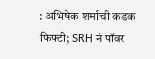: अभिषेक शर्माची कडक फिफ्टी; SRH नं पॉवर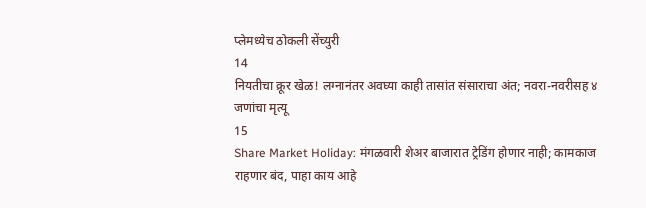प्लेमध्येच ठोकली सेंच्युरी
14
नियतीचा क्रूर खेळ! लग्नानंतर अवघ्या काही तासांत संसाराचा अंत; नवरा-नवरीसह ४ जणांचा मृत्यू
15
Share Market Holiday: मंगळवारी शेअर बाजारात ट्रेडिंग होणार नाही; कामकाज राहणार बंद, पाहा काय आहे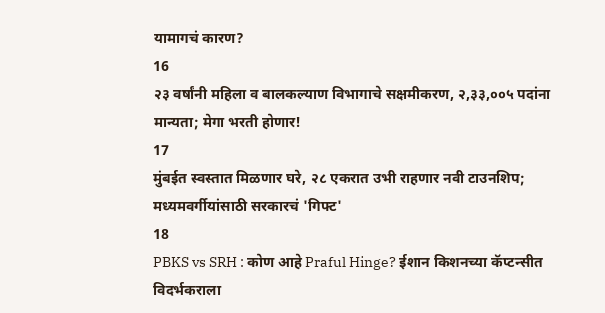यामागचं कारण?
16
२३ वर्षांनी महिला व बालकल्याण विभागाचे सक्षमीकरण, २,३३,००५ पदांना मान्यता; मेगा भरती होणार!
17
मुंबईत स्वस्तात मिळणार घरे, २८ एकरात उभी राहणार नवी टाउनशिप; मध्यमवर्गीयांसाठी सरकारचं 'गिफ्ट'
18
PBKS vs SRH : कोण आहे Praful Hinge? ईशान किशनच्या कॅप्टन्सीत विदर्भकराला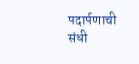पदार्पणाची संधी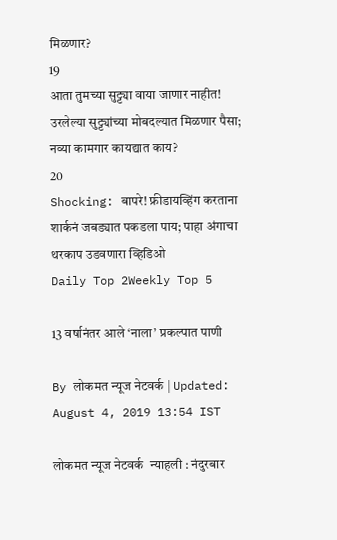मिळणार?
19
आता तुमच्या सुट्ट्या वाया जाणार नाहीत! उरलेल्या सुट्ट्यांच्या मोबदल्यात मिळणार पैसा; नव्या कामगार कायद्यात काय?
20
Shocking: बापरे! फ्रीडायव्हिंग करताना शार्कनं जबड्यात पकडला पाय; पाहा अंगाचा थरकाप उडवणारा व्हिडिओ
Daily Top 2Weekly Top 5

13 वर्षानंतर आले ‘नाला’ प्रकल्पात पाणी

By लोकमत न्यूज नेटवर्क | Updated: August 4, 2019 13:54 IST

लोकमत न्यूज नेटवर्क  न्याहली : नंदुरबार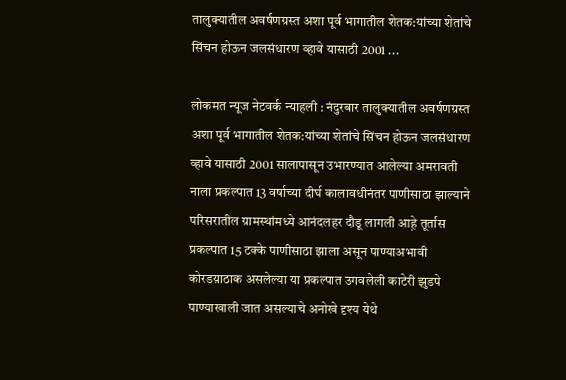तालुक्यातील अवर्षणग्रस्त अशा पूर्व भागातील शेतक:यांच्या शेतांचे सिंचन होऊन जलसंधारण व्हावे यासाठी 2001 ...

लोकमत न्यूज नेटवर्क न्याहली : नंदुरबार तालुक्यातील अवर्षणग्रस्त अशा पूर्व भागातील शेतक:यांच्या शेतांचे सिंचन होऊन जलसंधारण व्हावे यासाठी 2001 सालापासून उभारण्यात आलेल्या अमरावती नाला प्रकल्पात 13 वर्षाच्या दीर्घ कालावधीनंतर पाणीसाठा झाल्याने परिसरातील ग्रामस्थांमध्ये आनंदलहर दौडू लागली आह़े तूर्तास प्रकल्पात 15 टक्के पाणीसाठा झाला असून पाण्याअभावी कोरडय़ाठाक असलेल्या या प्रकल्पात उगवलेली काटेरी झुडपे पाण्याखाली जात असल्याचे अनोखे दृश्य येथे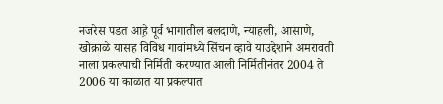नजरेस पडत आह़े पूर्व भागातील बलदाणे, न्याहली, आसाणे, खोक्राळे यासह विविध गावांमध्ये सिंचन व्हावे याउद्देशाने अमरावती नाला प्रकल्पाची निर्मिती करण्यात आली निर्मितीनंतर 2004 ते 2006 या काळात या प्रकल्पात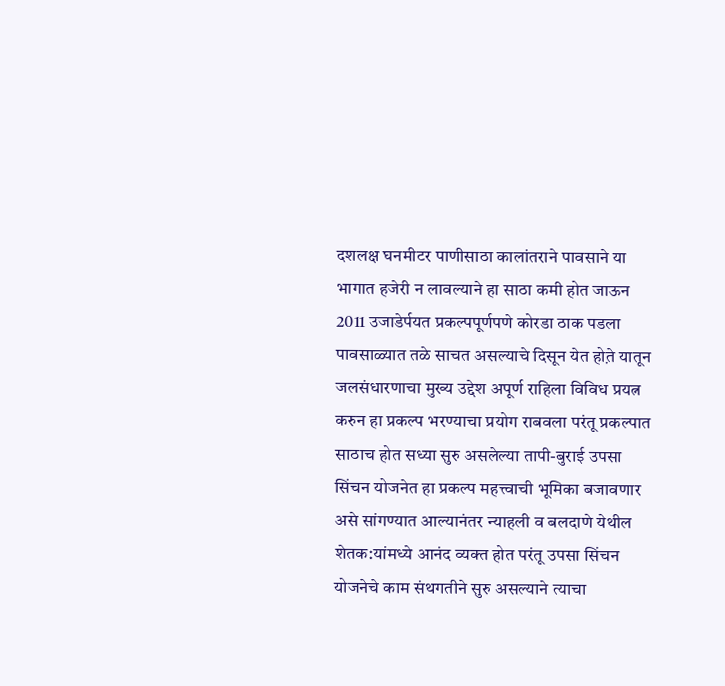दशलक्ष घनमीटर पाणीसाठा कालांतराने पावसाने या भागात हजेरी न लावल्याने हा साठा कमी होत जाऊन 2011 उजाडेर्पयत प्रकल्पपूर्णपणे कोरडा ठाक पडला पावसाळ्यात तळे साचत असल्याचे दिसून येत होत़े यातून जलसंधारणाचा मुख्य उद्देश अपूर्ण राहिला विविध प्रयत्न करुन हा प्रकल्प भरण्याचा प्रयोग राबवला परंतू प्रकल्पात साठाच होत सध्या सुरु असलेल्या तापी-बुराई उपसा सिंचन योजनेत हा प्रकल्प महत्त्वाची भूमिका बजावणार असे सांगण्यात आल्यानंतर न्याहली व बलदाणे येथील शेतक:यांमध्ये आनंद व्यक्त होत परंतू उपसा सिंचन योजनेचे काम संथगतीने सुरु असल्याने त्याचा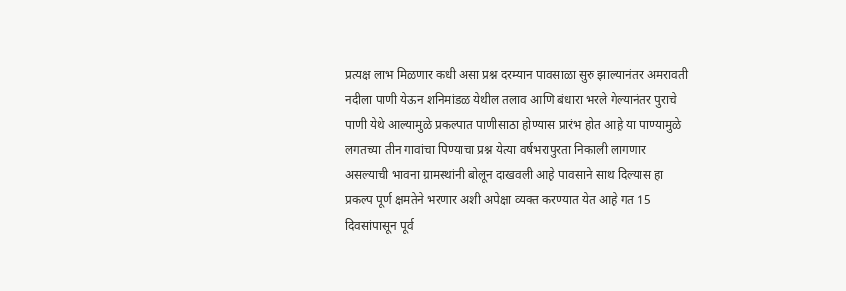प्रत्यक्ष लाभ मिळणार कधी असा प्रश्न दरम्यान पावसाळा सुरु झाल्यानंतर अमरावती नदीला पाणी येऊन शनिमांडळ येथील तलाव आणि बंधारा भरले गेल्यानंतर पुराचे पाणी येथे आल्यामुळे प्रकल्पात पाणीसाठा होण्यास प्रारंभ होत आह़े या पाण्यामुळे लगतच्या तीन गावांचा पिण्याचा प्रश्न येत्या वर्षभरापुरता निकाली लागणार असल्याची भावना ग्रामस्थांनी बोलून दाखवली आह़े पावसाने साथ दिल्यास हा प्रकल्प पूर्ण क्षमतेने भरणार अशी अपेक्षा व्यक्त करण्यात येत आह़े गत 15 दिवसांपासून पूर्व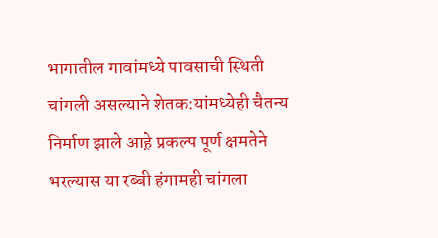भागातील गावांमध्ये पावसाची स्थिती चांगली असल्याने शेतक:यांमध्येही चैतन्य निर्माण झाले आह़े प्रकल्प पूर्ण क्षमतेने भरल्यास या रब्बी हंगामही चांगला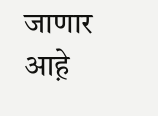जाणार आह़े